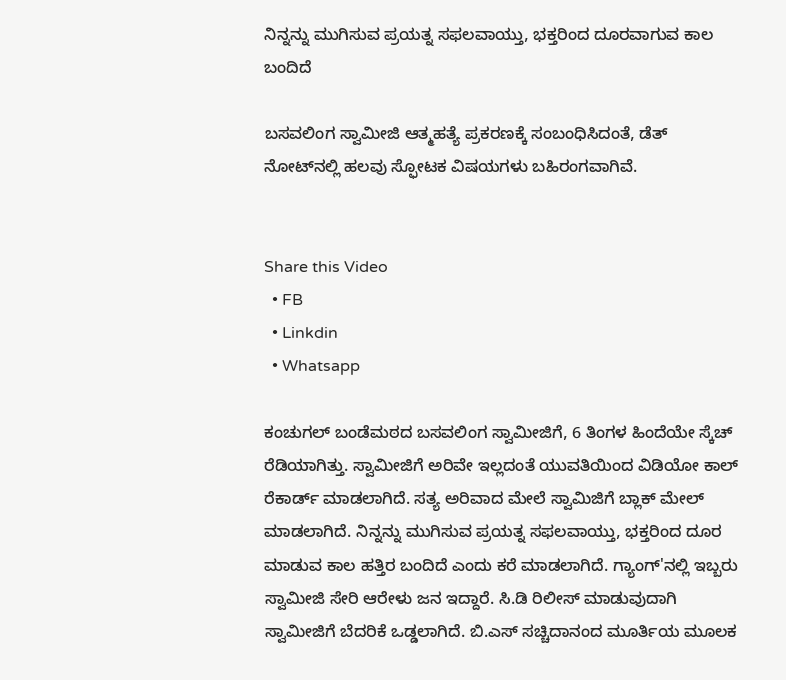ನಿನ್ನನ್ನು ಮುಗಿಸುವ ಪ್ರಯತ್ನ ಸಫಲವಾಯ್ತು, ಭಕ್ತರಿಂದ ದೂರವಾಗುವ ಕಾಲ ಬಂದಿದೆ

ಬಸವಲಿಂಗ ಸ್ವಾಮೀಜಿ ಆತ್ಮಹತ್ಯೆ ಪ್ರಕರಣಕ್ಕೆ ಸಂಬಂಧಿಸಿದಂತೆ, ಡೆತ್‌ ನೋಟ್‌ನಲ್ಲಿ ಹಲವು ಸ್ಫೋಟಕ ವಿಷಯಗಳು ಬಹಿರಂಗವಾಗಿವೆ.


Share this Video
  • FB
  • Linkdin
  • Whatsapp

ಕಂಚುಗಲ್ ಬಂಡೆಮಠದ ಬಸವಲಿಂಗ ಸ್ವಾಮೀಜಿಗೆ, 6 ತಿಂಗಳ ಹಿಂದೆಯೇ ಸ್ಕೆಚ್ ರೆಡಿಯಾಗಿತ್ತು. ಸ್ವಾಮೀಜಿಗೆ ಅರಿವೇ ಇಲ್ಲದಂತೆ ಯುವತಿಯಿಂದ ವಿಡಿಯೋ ಕಾಲ್‌ ರೆಕಾರ್ಡ್ ಮಾಡಲಾಗಿದೆ. ಸತ್ಯ ಅರಿವಾದ ಮೇಲೆ ಸ್ವಾಮಿಜಿಗೆ ಬ್ಲಾಕ್‌ ಮೇಲ್‌ ಮಾಡಲಾಗಿದೆ. ನಿನ್ನನ್ನು ಮುಗಿಸುವ ಪ್ರಯತ್ನ ಸಫಲವಾಯ್ತು, ಭಕ್ತರಿಂದ ದೂರ ಮಾಡುವ ಕಾಲ ಹತ್ತಿರ ಬಂದಿದೆ ಎಂದು ಕರೆ ಮಾಡಲಾಗಿದೆ. ಗ್ಯಾಂಗ್‌'ನಲ್ಲಿ ಇಬ್ಬರು ಸ್ವಾಮೀಜಿ ಸೇರಿ ಆರೇಳು ಜನ ಇದ್ದಾರೆ. ಸಿ.ಡಿ ರಿಲೀಸ್‌ ಮಾಡುವುದಾಗಿ ಸ್ವಾಮೀಜಿಗೆ ಬೆದರಿಕೆ ಒಡ್ಡಲಾಗಿದೆ. ಬಿ.ಎಸ್‌ ಸಚ್ಚಿದಾನಂದ ಮೂರ್ತಿಯ ಮೂಲಕ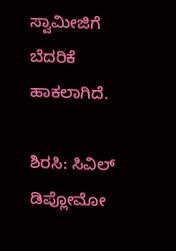ಸ್ವಾಮೀಜಿಗೆ ಬೆದರಿಕೆ ಹಾಕಲಾಗಿದೆ.

ಶಿರಸಿ: ಸಿವಿಲ್ ಡಿಪ್ಲೋಮೋ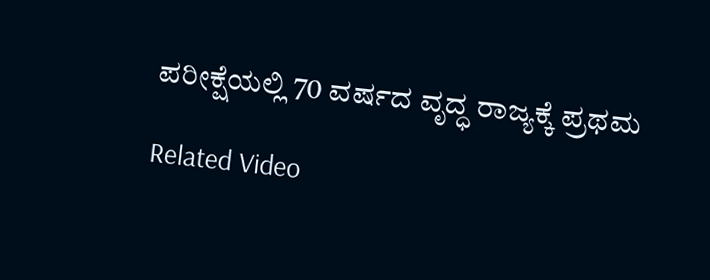ಪರೀಕ್ಷೆಯಲ್ಲಿ 70 ವರ್ಷದ ವೃದ್ಧ ರಾಜ್ಯಕ್ಕೆ ಪ್ರಥಮ

Related Video